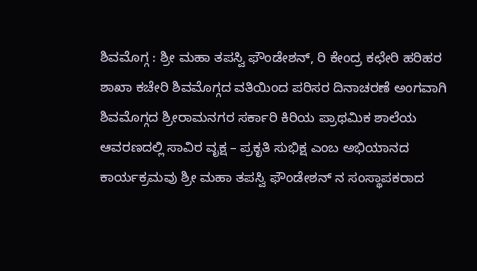ಶಿವಮೊಗ್ಗ : ಶ್ರೀ ಮಹಾ ತಪಸ್ವಿ ಫೌಂಡೇಶನ್, ರಿ ಕೇಂದ್ರ ಕಛೇರಿ ಹರಿಹರ ಶಾಖಾ ಕಚೇರಿ ಶಿವಮೊಗ್ಗದ ವತಿಯಿಂದ ಪರಿಸರ ದಿನಾಚರಣೆ ಅಂಗವಾಗಿ ಶಿವಮೊಗ್ಗದ ಶ್ರೀರಾಮನಗರ ಸರ್ಕಾರಿ ಕಿರಿಯ ಪ್ರಾಥಮಿಕ ಶಾಲೆಯ ಆವರಣದಲ್ಲಿ ಸಾವಿರ ವೃಕ್ಷ – ಪ್ರಕೃತಿ ಸುಭಿಕ್ಷ ಎಂಬ ಅಭಿಯಾನದ ಕಾರ್ಯಕ್ರಮವು ಶ್ರೀ ಮಹಾ ತಪಸ್ವಿ ಫೌಂಡೇಶನ್ ನ ಸಂಸ್ಥಾಪಕರಾದ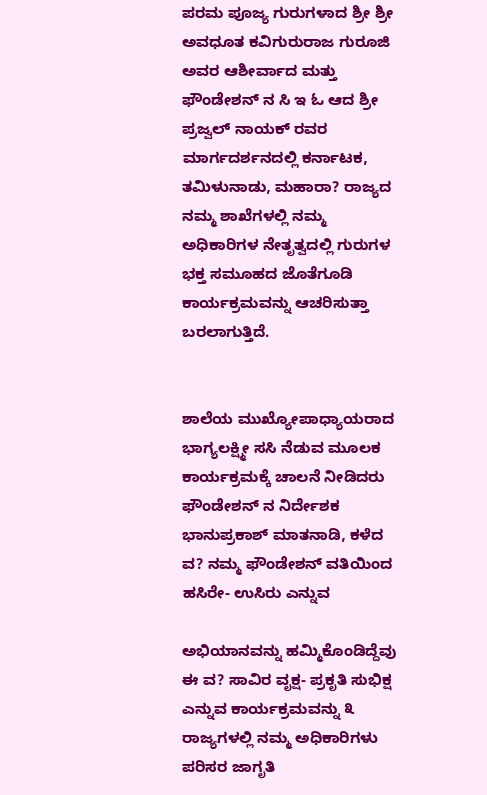ಪರಮ ಪೂಜ್ಯ ಗುರುಗಳಾದ ಶ್ರೀ ಶ್ರೀ ಅವಧೂತ ಕವಿಗುರುರಾಜ ಗುರೂಜಿ ಅವರ ಆಶೀರ್ವಾದ ಮತ್ತು ಫೌಂಡೇಶನ್ ನ ಸಿ ಇ ಓ ಆದ ಶ್ರೀ ಪ್ರಜ್ವಲ್ ನಾಯಕ್ ರವರ ಮಾರ್ಗದರ್ಶನದಲ್ಲಿ ಕರ್ನಾಟಕ, ತಮಿಳುನಾಡು, ಮಹಾರಾ? ರಾಜ್ಯದ ನಮ್ಮ ಶಾಖೆಗಳಲ್ಲಿ ನಮ್ಮ ಅಧಿಕಾರಿಗಳ ನೇತೃತ್ವದಲ್ಲಿ ಗುರುಗಳ ಭಕ್ತ ಸಮೂಹದ ಜೊತೆಗೂಡಿ ಕಾರ್ಯಕ್ರಮವನ್ನು ಆಚರಿಸುತ್ತಾ ಬರಲಾಗುತ್ತಿದೆ.


ಶಾಲೆಯ ಮುಖ್ಯೋಪಾಧ್ಯಾಯರಾದ ಭಾಗ್ಯಲಕ್ಷ್ಮೀ ಸಸಿ ನೆಡುವ ಮೂಲಕ ಕಾರ್ಯಕ್ರಮಕ್ಕೆ ಚಾಲನೆ ನೀಡಿದರು
ಫೌಂಡೇಶನ್ ನ ನಿರ್ದೇಶಕ ಭಾನುಪ್ರಕಾಶ್ ಮಾತನಾಡಿ, ಕಳೆದ ವ? ನಮ್ಮ ಫೌಂಡೇಶನ್ ವತಿಯಿಂದ ಹಸಿರೇ- ಉಸಿರು ಎನ್ನುವ

ಅಭಿಯಾನವನ್ನು ಹಮ್ಮಿಕೊಂಡಿದ್ದೆವು ಈ ವ? ಸಾವಿರ ವೃಕ್ಷ- ಪ್ರಕೃತಿ ಸುಭಿಕ್ಷ ಎನ್ನುವ ಕಾರ್ಯಕ್ರಮವನ್ನು ೩ ರಾಜ್ಯಗಳಲ್ಲಿ ನಮ್ಮ ಅಧಿಕಾರಿಗಳು ಪರಿಸರ ಜಾಗೃತಿ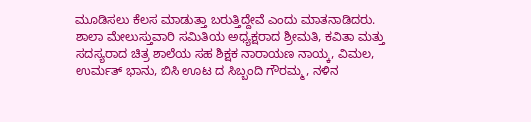ಮೂಡಿಸಲು ಕೆಲಸ ಮಾಡುತ್ತಾ ಬರುತ್ತಿದ್ದೇವೆ ಎಂದು ಮಾತನಾಡಿದರು.
ಶಾಲಾ ಮೇಲುಸ್ತುವಾರಿ ಸಮಿತಿಯ ಅಧ್ಯಕ್ಷರಾದ ಶ್ರೀಮತಿ, ಕವಿತಾ ಮತ್ತು ಸದಸ್ಯರಾದ ಚಿತ್ರ ಶಾಲೆಯ ಸಹ ಶಿಕ್ಷಕ ನಾರಾಯಣ ನಾಯ್ಕ, ವಿಮಲ, ಉರ್ಮತ್ ಭಾನು, ಬಿಸಿ ಊಟ ದ ಸಿಬ್ಬಂದಿ ಗೌರಮ್ಮ, ನಳಿನ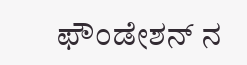ಫೌಂಡೇಶನ್ ನ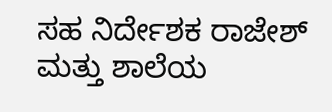ಸಹ ನಿರ್ದೇಶಕ ರಾಜೇಶ್ ಮತ್ತು ಶಾಲೆಯ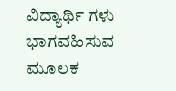ವಿದ್ಯಾರ್ಥಿ ಗಳು ಭಾಗವಹಿಸುವ ಮೂಲಕ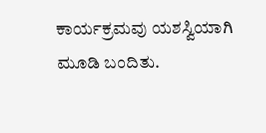ಕಾರ್ಯಕ್ರಮವು ಯಶಸ್ವಿಯಾಗಿ ಮೂಡಿ ಬಂದಿತು.